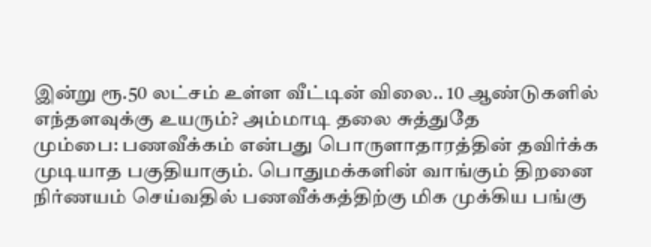இன்று ரூ.50 லட்சம் உள்ள வீட்டின் விலை.. 10 ஆண்டுகளில் எந்தளவுக்கு உயரும்? அம்மாடி தலை சுத்துதே
மும்பை: பணவீக்கம் என்பது பொருளாதாரத்தின் தவிர்க்க முடியாத பகுதியாகும். பொதுமக்களின் வாங்கும் திறனை நிர்ணயம் செய்வதில் பணவீக்கத்திற்கு மிக முக்கிய பங்கு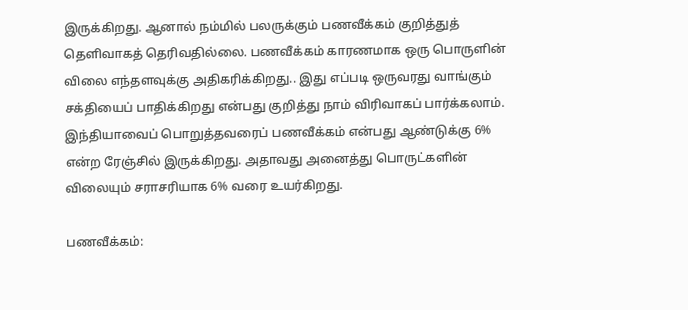இருக்கிறது. ஆனால் நம்மில் பலருக்கும் பணவீக்கம் குறித்துத் தெளிவாகத் தெரிவதில்லை. பணவீக்கம் காரணமாக ஒரு பொருளின் விலை எந்தளவுக்கு அதிகரிக்கிறது.. இது எப்படி ஒருவரது வாங்கும் சக்தியைப் பாதிக்கிறது என்பது குறித்து நாம் விரிவாகப் பார்க்கலாம்.
இந்தியாவைப் பொறுத்தவரைப் பணவீக்கம் என்பது ஆண்டுக்கு 6% என்ற ரேஞ்சில் இருக்கிறது. அதாவது அனைத்து பொருட்களின் விலையும் சராசரியாக 6% வரை உயர்கிறது.

பணவீக்கம்: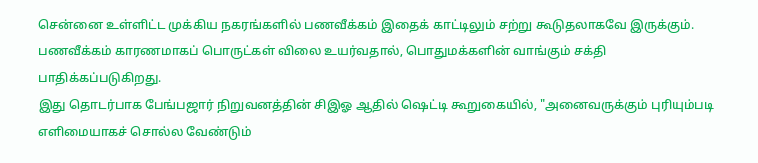சென்னை உள்ளிட்ட முக்கிய நகரங்களில் பணவீக்கம் இதைக் காட்டிலும் சற்று கூடுதலாகவே இருக்கும். பணவீக்கம் காரணமாகப் பொருட்கள் விலை உயர்வதால், பொதுமக்களின் வாங்கும் சக்தி பாதிக்கப்படுகிறது.
இது தொடர்பாக பேங்பஜார் நிறுவனத்தின் சிஇஓ ஆதில் ஷெட்டி கூறுகையில், "அனைவருக்கும் புரியும்படி எளிமையாகச் சொல்ல வேண்டும்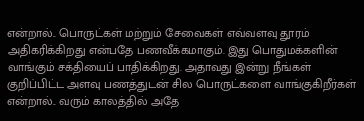என்றால்.. பொருட்கள் மற்றும் சேவைகள் எவ்வளவு தூரம் அதிகரிக்கிறது என்பதே பணவீக்கமாகும். இது பொதுமக்களின் வாங்கும் சக்தியைப் பாதிக்கிறது. அதாவது இன்று நீங்கள் குறிப்பிட்ட அளவு பணத்துடன் சில பொருட்களை வாங்குகிறீர்கள் என்றால்.. வரும் காலத்தில் அதே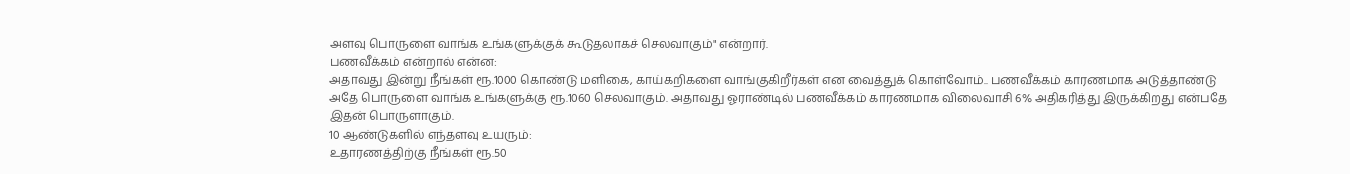அளவு பொருளை வாங்க உங்களுக்குக் கூடுதலாகச் செலவாகும்" என்றார்.
பணவீக்கம் என்றால் என்ன:
அதாவது இன்று நீங்கள் ரூ.1000 கொண்டு மளிகை, காய்கறிகளை வாங்குகிறீர்கள் என வைத்துக் கொள்வோம்.. பணவீக்கம் காரணமாக அடுத்தாண்டு அதே பொருளை வாங்க உங்களுக்கு ரூ.1060 செலவாகும். அதாவது ஓராண்டில் பணவீக்கம் காரணமாக விலைவாசி 6% அதிகரித்து இருக்கிறது என்பதே இதன் பொருளாகும்.
10 ஆண்டுகளில் எந்தளவு உயரும்:
உதாரணத்திற்கு நீங்கள் ரூ.50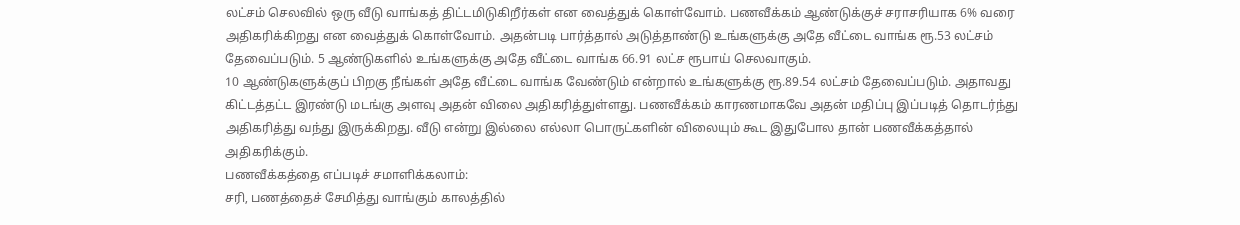லட்சம் செலவில் ஒரு வீடு வாங்கத் திட்டமிடுகிறீர்கள் என வைத்துக் கொள்வோம். பணவீக்கம் ஆண்டுக்குச் சராசரியாக 6% வரை அதிகரிக்கிறது என வைத்துக் கொள்வோம். அதன்படி பார்த்தால் அடுத்தாண்டு உங்களுக்கு அதே வீட்டை வாங்க ரூ.53 லட்சம் தேவைப்படும். 5 ஆண்டுகளில் உங்களுக்கு அதே வீட்டை வாங்க 66.91 லட்ச ரூபாய் செலவாகும்.
10 ஆண்டுகளுக்குப் பிறகு நீங்கள் அதே வீட்டை வாங்க வேண்டும் என்றால் உங்களுக்கு ரூ.89.54 லட்சம் தேவைப்படும். அதாவது கிட்டத்தட்ட இரண்டு மடங்கு அளவு அதன் விலை அதிகரித்துள்ளது. பணவீக்கம் காரணமாகவே அதன் மதிப்பு இப்படித் தொடர்ந்து அதிகரித்து வந்து இருக்கிறது. வீடு என்று இல்லை எல்லா பொருட்களின் விலையும் கூட இதுபோல தான் பணவீக்கத்தால் அதிகரிக்கும்.
பணவீக்கத்தை எப்படிச் சமாளிக்கலாம்:
சரி, பணத்தைச் சேமித்து வாங்கும் காலத்தில்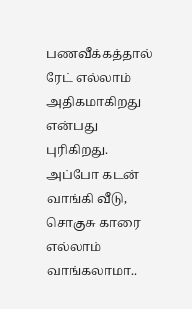பணவீக்கத்தால் ரேட் எல்லாம் அதிகமாகிறது என்பது புரிகிறது. அப்போ கடன் வாங்கி வீடு, சொகுசு காரை எல்லாம் வாங்கலாமா..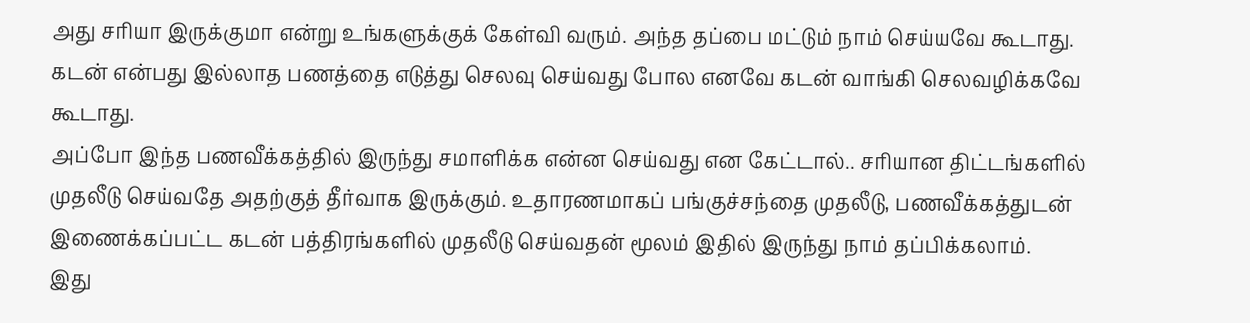அது சரியா இருக்குமா என்று உங்களுக்குக் கேள்வி வரும். அந்த தப்பை மட்டும் நாம் செய்யவே கூடாது. கடன் என்பது இல்லாத பணத்தை எடுத்து செலவு செய்வது போல எனவே கடன் வாங்கி செலவழிக்கவே கூடாது.
அப்போ இந்த பணவீக்கத்தில் இருந்து சமாளிக்க என்ன செய்வது என கேட்டால்.. சரியான திட்டங்களில் முதலீடு செய்வதே அதற்குத் தீர்வாக இருக்கும். உதாரணமாகப் பங்குச்சந்தை முதலீடு, பணவீக்கத்துடன் இணைக்கப்பட்ட கடன் பத்திரங்களில் முதலீடு செய்வதன் மூலம் இதில் இருந்து நாம் தப்பிக்கலாம்.
இது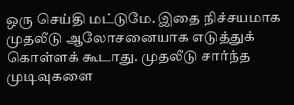ஒரு செய்தி மட்டுமே. இதை நிச்சயமாக முதலீடு ஆலோசனையாக எடுத்துக் கொள்ளக் கூடாது. முதலீடு சார்ந்த முடிவுகளை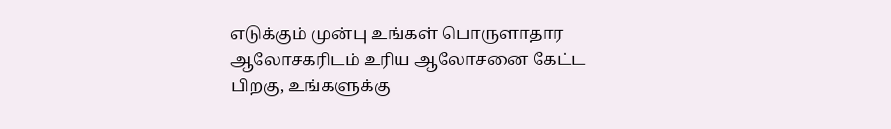எடுக்கும் முன்பு உங்கள் பொருளாதார ஆலோசகரிடம் உரிய ஆலோசனை கேட்ட பிறகு, உங்களுக்கு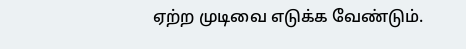ஏற்ற முடிவை எடுக்க வேண்டும்.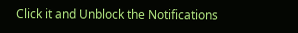Click it and Unblock the Notifications